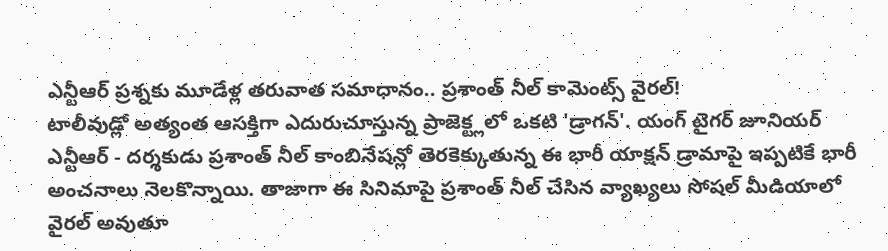ఎన్టీఆర్ ప్రశ్నకు మూడేళ్ల తరువాత సమాధానం.. ప్రశాంత్ నీల్ కామెంట్స్ వైరల్!
టాలీవుడ్లో అత్యంత ఆసక్తిగా ఎదురుచూస్తున్న ప్రాజెక్ట్లలో ఒకటి 'డ్రాగన్'. యంగ్ టైగర్ జూనియర్ ఎన్టీఆర్ - దర్శకుడు ప్రశాంత్ నీల్ కాంబినేషన్లో తెరకెక్కుతున్న ఈ భారీ యాక్షన్ డ్రామాపై ఇప్పటికే భారీ అంచనాలు నెలకొన్నాయి. తాజాగా ఈ సినిమాపై ప్రశాంత్ నీల్ చేసిన వ్యాఖ్యలు సోషల్ మీడియాలో వైరల్ అవుతూ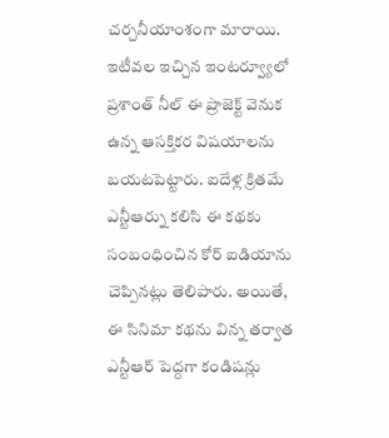చర్చనీయాంశంగా మారాయి.
ఇటీవల ఇచ్చిన ఇంటర్వ్యూలో ప్రశాంత్ నీల్ ఈ ప్రాజెక్ట్ వెనుక ఉన్న ఆసక్తికర విషయాలను బయటపెట్టారు. ఐదేళ్ల క్రితమే ఎన్టీఆర్ను కలిసి ఈ కథకు సంబంధించిన కోర్ ఐడియాను చెప్పినట్లు తెలిపారు. అయితే, ఈ సినిమా కథను విన్న తర్వాత ఎన్టీఆర్ పెద్దగా కండిషన్లు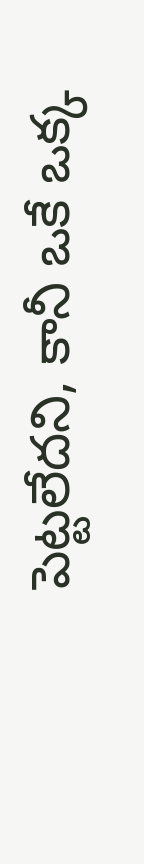పెట్టలేదని, కానీ ఒకే ఒక్క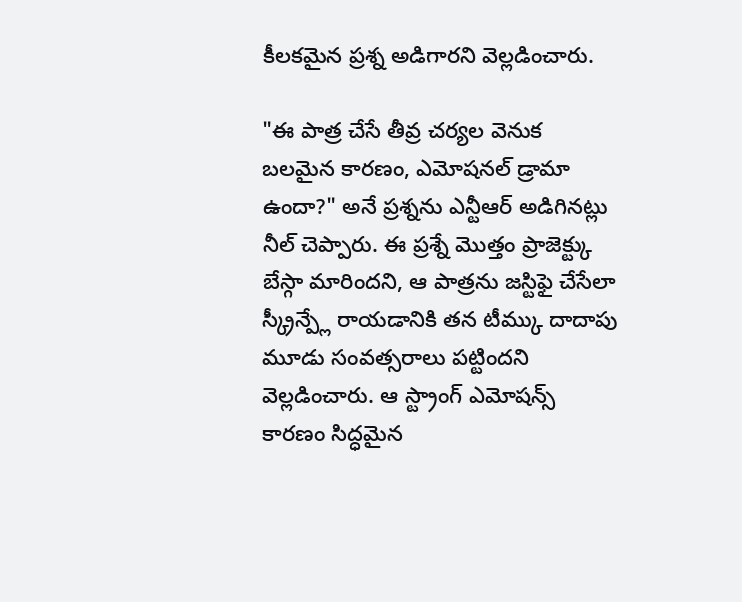కీలకమైన ప్రశ్న అడిగారని వెల్లడించారు.

"ఈ పాత్ర చేసే తీవ్ర చర్యల వెనుక బలమైన కారణం, ఎమోషనల్ డ్రామా ఉందా?" అనే ప్రశ్నను ఎన్టీఆర్ అడిగినట్లు నీల్ చెప్పారు. ఈ ప్రశ్నే మొత్తం ప్రాజెక్ట్కు బేస్గా మారిందని, ఆ పాత్రను జస్టిఫై చేసేలా స్క్రీన్ప్లే రాయడానికి తన టీమ్కు దాదాపు మూడు సంవత్సరాలు పట్టిందని వెల్లడించారు. ఆ స్ట్రాంగ్ ఎమోషన్స్ కారణం సిద్ధమైన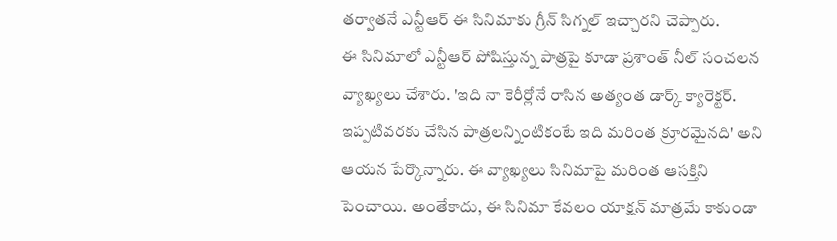తర్వాతనే ఎన్టీఆర్ ఈ సినిమాకు గ్రీన్ సిగ్నల్ ఇచ్చారని చెప్పారు.
ఈ సినిమాలో ఎన్టీఆర్ పోషిస్తున్న పాత్రపై కూడా ప్రశాంత్ నీల్ సంచలన వ్యాఖ్యలు చేశారు. 'ఇది నా కెరీర్లోనే రాసిన అత్యంత డార్క్ క్యారెక్టర్. ఇప్పటివరకు చేసిన పాత్రలన్నింటికంటే ఇది మరింత క్రూరమైనది' అని ఆయన పేర్కొన్నారు. ఈ వ్యాఖ్యలు సినిమాపై మరింత ఆసక్తిని పెంచాయి. అంతేకాదు, ఈ సినిమా కేవలం యాక్షన్ మాత్రమే కాకుండా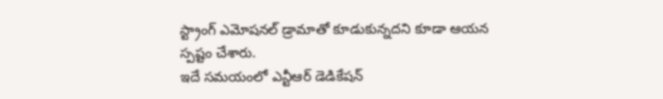స్ట్రాంగ్ ఎమోషనల్ డ్రామాతో కూడుకున్నదని కూడా ఆయన స్పష్టం చేశారు.
ఇదే సమయంలో ఎన్టీఆర్ డెడికేషన్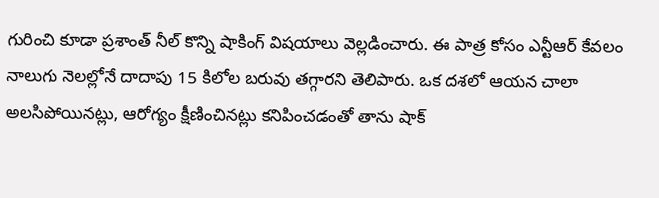గురించి కూడా ప్రశాంత్ నీల్ కొన్ని షాకింగ్ విషయాలు వెల్లడించారు. ఈ పాత్ర కోసం ఎన్టీఆర్ కేవలం నాలుగు నెలల్లోనే దాదాపు 15 కిలోల బరువు తగ్గారని తెలిపారు. ఒక దశలో ఆయన చాలా అలసిపోయినట్లు, ఆరోగ్యం క్షీణించినట్లు కనిపించడంతో తాను షాక్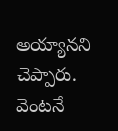అయ్యానని చెప్పారు. వెంటనే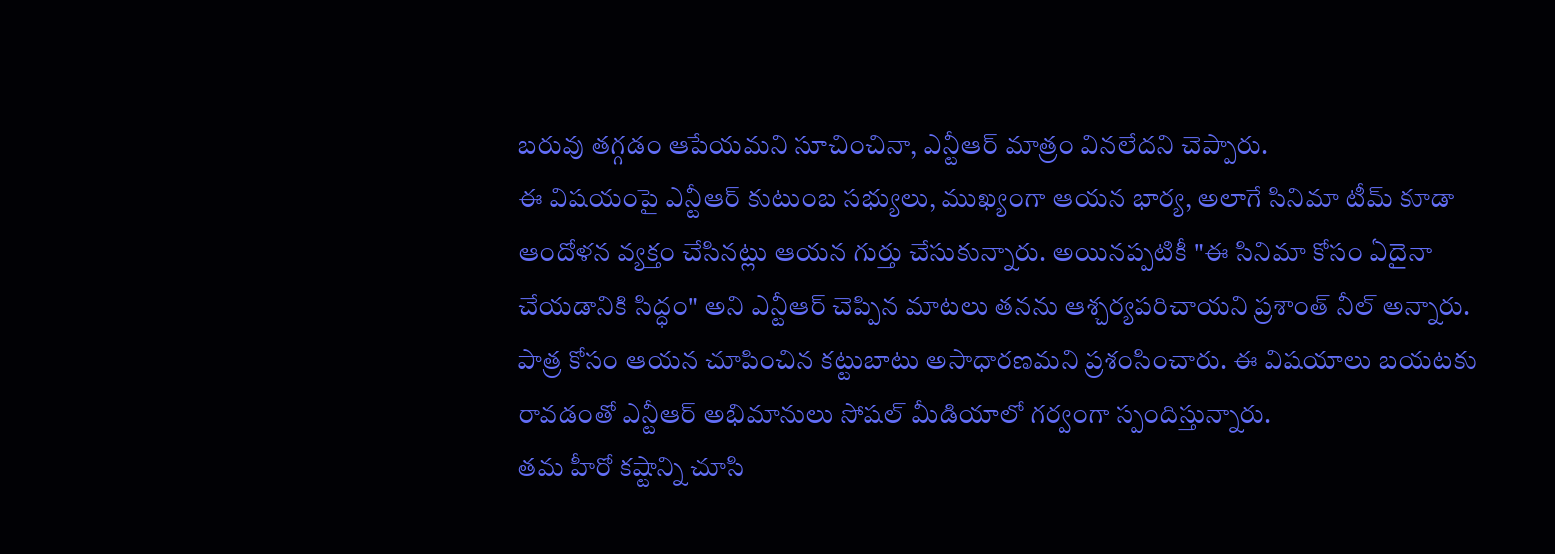బరువు తగ్గడం ఆపేయమని సూచించినా, ఎన్టీఆర్ మాత్రం వినలేదని చెప్పారు.
ఈ విషయంపై ఎన్టీఆర్ కుటుంబ సభ్యులు, ముఖ్యంగా ఆయన భార్య, అలాగే సినిమా టీమ్ కూడా ఆందోళన వ్యక్తం చేసినట్లు ఆయన గుర్తు చేసుకున్నారు. అయినప్పటికీ "ఈ సినిమా కోసం ఏదైనా చేయడానికి సిద్ధం" అని ఎన్టీఆర్ చెప్పిన మాటలు తనను ఆశ్చర్యపరిచాయని ప్రశాంత్ నీల్ అన్నారు. పాత్ర కోసం ఆయన చూపించిన కట్టుబాటు అసాధారణమని ప్రశంసించారు. ఈ విషయాలు బయటకు రావడంతో ఎన్టీఆర్ అభిమానులు సోషల్ మీడియాలో గర్వంగా స్పందిస్తున్నారు.
తమ హీరో కష్టాన్ని చూసి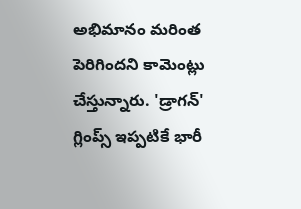అభిమానం మరింత పెరిగిందని కామెంట్లు చేస్తున్నారు. 'డ్రాగన్' గ్లింప్స్ ఇప్పటికే భారీ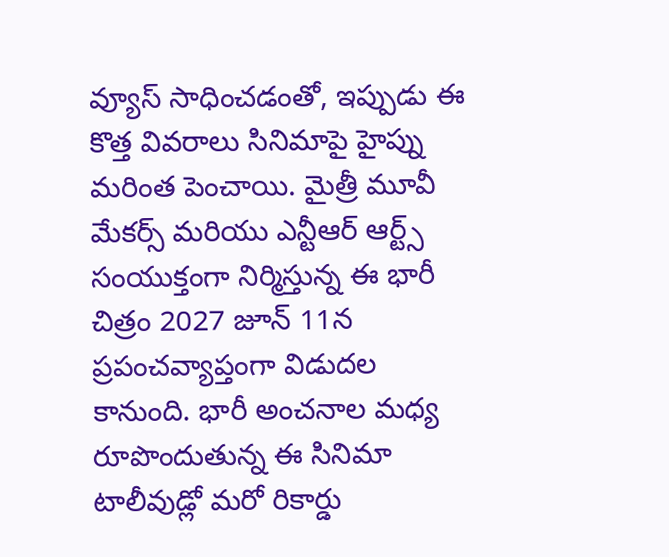వ్యూస్ సాధించడంతో, ఇప్పుడు ఈ కొత్త వివరాలు సినిమాపై హైప్ను మరింత పెంచాయి. మైత్రీ మూవీ మేకర్స్ మరియు ఎన్టీఆర్ ఆర్ట్స్ సంయుక్తంగా నిర్మిస్తున్న ఈ భారీ చిత్రం 2027 జూన్ 11న ప్రపంచవ్యాప్తంగా విడుదల కానుంది. భారీ అంచనాల మధ్య రూపొందుతున్న ఈ సినిమా టాలీవుడ్లో మరో రికార్డు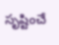సృష్టించే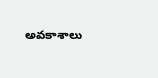అవకాశాలు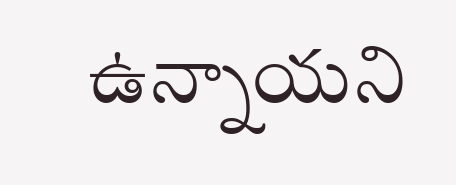ఉన్నాయని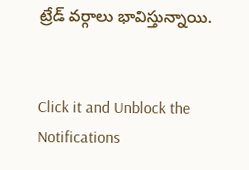ట్రేడ్ వర్గాలు భావిస్తున్నాయి.


Click it and Unblock the Notifications